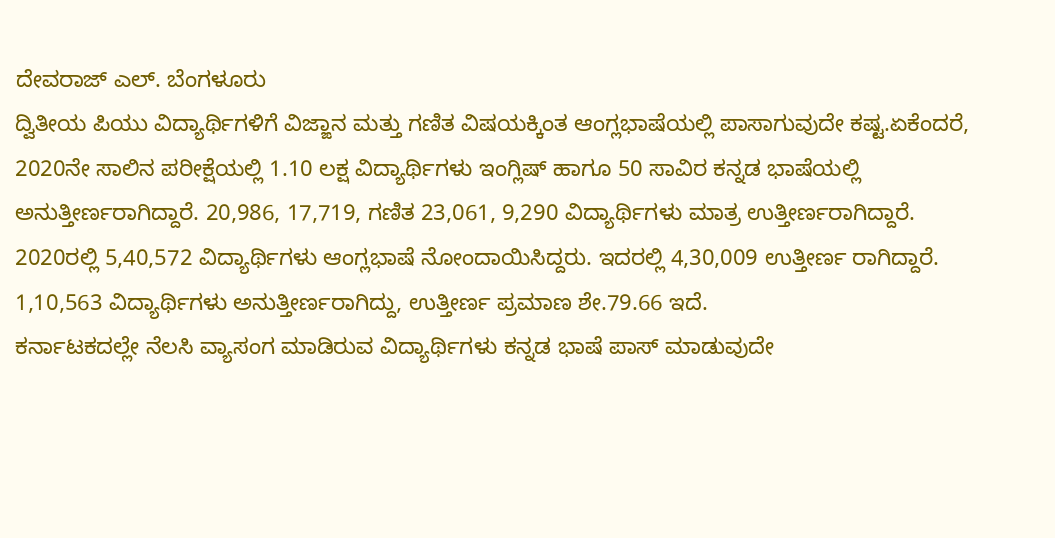ದೇವರಾಜ್ ಎಲ್. ಬೆಂಗಳೂರು
ದ್ವಿತೀಯ ಪಿಯು ವಿದ್ಯಾರ್ಥಿಗಳಿಗೆ ವಿಜ್ಙಾನ ಮತ್ತು ಗಣಿತ ವಿಷಯಕ್ಕಿಂತ ಆಂಗ್ಲಭಾಷೆಯಲ್ಲಿ ಪಾಸಾಗುವುದೇ ಕಷ್ಟ.ಏಕೆಂದರೆ, 2020ನೇ ಸಾಲಿನ ಪರೀಕ್ಷೆಯಲ್ಲಿ 1.10 ಲಕ್ಷ ವಿದ್ಯಾರ್ಥಿಗಳು ಇಂಗ್ಲಿಷ್ ಹಾಗೂ 50 ಸಾವಿರ ಕನ್ನಡ ಭಾಷೆಯಲ್ಲಿ ಅನುತ್ತೀರ್ಣರಾಗಿದ್ದಾರೆ. 20,986, 17,719, ಗಣಿತ 23,061, 9,290 ವಿದ್ಯಾರ್ಥಿಗಳು ಮಾತ್ರ ಉತ್ತೀರ್ಣರಾಗಿದ್ದಾರೆ.
2020ರಲ್ಲಿ 5,40,572 ವಿದ್ಯಾರ್ಥಿಗಳು ಆಂಗ್ಲಭಾಷೆ ನೋಂದಾಯಿಸಿದ್ದರು. ಇದರಲ್ಲಿ 4,30,009 ಉತ್ತೀರ್ಣ ರಾಗಿದ್ದಾರೆ. 1,10,563 ವಿದ್ಯಾರ್ಥಿಗಳು ಅನುತ್ತೀರ್ಣರಾಗಿದ್ದು, ಉತ್ತೀರ್ಣ ಪ್ರಮಾಣ ಶೇ.79.66 ಇದೆ.
ಕರ್ನಾಟಕದಲ್ಲೇ ನೆಲಸಿ ವ್ಯಾಸಂಗ ಮಾಡಿರುವ ವಿದ್ಯಾರ್ಥಿಗಳು ಕನ್ನಡ ಭಾಷೆ ಪಾಸ್ ಮಾಡುವುದೇ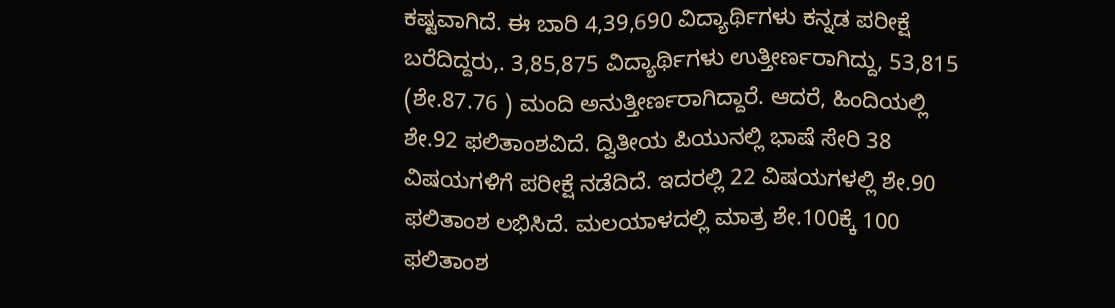ಕಷ್ಟವಾಗಿದೆ. ಈ ಬಾರಿ 4,39,690 ವಿದ್ಯಾರ್ಥಿಗಳು ಕನ್ನಡ ಪರೀಕ್ಷೆ ಬರೆದಿದ್ದರು,. 3,85,875 ವಿದ್ಯಾರ್ಥಿಗಳು ಉತ್ತೀರ್ಣರಾಗಿದ್ದು, 53,815 (ಶೇ.87.76 ) ಮಂದಿ ಅನುತ್ತೀರ್ಣರಾಗಿದ್ದಾರೆ. ಆದರೆ, ಹಿಂದಿಯಲ್ಲಿ ಶೇ.92 ಫಲಿತಾಂಶವಿದೆ. ದ್ವಿತೀಯ ಪಿಯುನಲ್ಲಿ ಭಾಷೆ ಸೇರಿ 38 ವಿಷಯಗಳಿಗೆ ಪರೀಕ್ಷೆ ನಡೆದಿದೆ. ಇದರಲ್ಲಿ 22 ವಿಷಯಗಳಲ್ಲಿ ಶೇ.90 ಫಲಿತಾಂಶ ಲಭಿಸಿದೆ. ಮಲಯಾಳದಲ್ಲಿ ಮಾತ್ರ ಶೇ.100ಕ್ಕೆ 100 ಫಲಿತಾಂಶ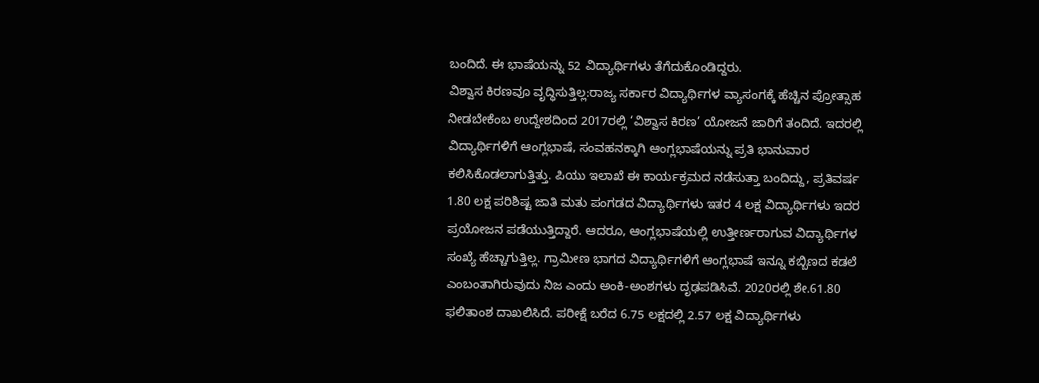ಬಂದಿದೆ. ಈ ಭಾಷೆಯನ್ನು 52 ವಿದ್ಯಾರ್ಥಿಗಳು ತೆಗೆದುಕೊಂಡಿದ್ದರು.
ವಿಶ್ವಾಸ ಕಿರಣವೂ ವೃದ್ಧಿಸುತ್ತಿಲ್ಲ:ರಾಜ್ಯ ಸರ್ಕಾರ ವಿದ್ಯಾರ್ಥಿಗಳ ವ್ಯಾಸಂಗಕ್ಕೆ ಹೆಚ್ಚಿನ ಪ್ರೋತ್ಸಾಹ ನೀಡಬೇಕೆಂಬ ಉದ್ದೇಶದಿಂದ 2017ರಲ್ಲಿ ‘ವಿಶ್ವಾಸ ಕಿರಣ’ ಯೋಜನೆ ಜಾರಿಗೆ ತಂದಿದೆ. ಇದರಲ್ಲಿ ವಿದ್ಯಾರ್ಥಿಗಳಿಗೆ ಆಂಗ್ಲಭಾಷೆ, ಸಂವಹನಕ್ಕಾಗಿ ಆಂಗ್ಲಭಾಷೆಯನ್ನು ಪ್ರತಿ ಭಾನುವಾರ ಕಲಿಸಿಕೊಡಲಾಗುತ್ತಿತ್ತು. ಪಿಯು ಇಲಾಖೆ ಈ ಕಾರ್ಯಕ್ರಮದ ನಡೆಸುತ್ತಾ ಬಂದಿದ್ದು, ಪ್ರತಿವರ್ಷ 1.80 ಲಕ್ಷ ಪರಿಶಿಷ್ಟ ಜಾತಿ ಮತು ಪಂಗಡದ ವಿದ್ಯಾರ್ಥಿಗಳು ಇತರ 4 ಲಕ್ಷ ವಿದ್ಯಾರ್ಥಿಗಳು ಇದರ ಪ್ರಯೋಜನ ಪಡೆಯುತ್ತಿದ್ದಾರೆ. ಆದರೂ, ಆಂಗ್ಲಭಾಷೆಯಲ್ಲಿ ಉತ್ತೀರ್ಣರಾಗುವ ವಿದ್ಯಾರ್ಥಿಗಳ ಸಂಖ್ಯೆ ಹೆಚ್ಚಾಗುತ್ತಿಲ್ಲ. ಗ್ರಾಮೀಣ ಭಾಗದ ವಿದ್ಯಾರ್ಥಿಗಳಿಗೆ ಆಂಗ್ಲಭಾಷೆ ಇನ್ನೂ ಕಬ್ಬಿಣದ ಕಡಲೆ ಎಂಬಂತಾಗಿರುವುದು ನಿಜ ಎಂದು ಅಂಕಿ-ಅಂಶಗಳು ದೃಢಪಡಿಸಿವೆ. 2020ರಲ್ಲಿ ಶೇ.61.80 ಫಲಿತಾಂಶ ದಾಖಲಿಸಿದೆ. ಪರೀಕ್ಷೆ ಬರೆದ 6.75 ಲಕ್ಷದಲ್ಲಿ 2.57 ಲಕ್ಷ ವಿದ್ಯಾರ್ಥಿಗಳು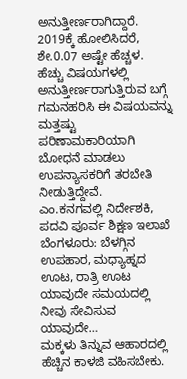ಅನುತ್ತೀರ್ಣರಾಗಿದ್ದಾರೆ. 2019ಕ್ಕೆ ಹೋಲಿಸಿದರೆ, ಶೇ.0.07 ಅಷ್ಟೇ ಹೆಚ್ಚಳ.
ಹೆಚ್ಚು ವಿಷಯಗಳಲ್ಲಿ ಅನುತ್ತೀರ್ಣರಾಗುತ್ತಿರುವ ಬಗ್ಗೆ ಗಮನಹರಿಸಿ ಈ ವಿಷಯವನ್ನು ಮತ್ತಷ್ಟು ಪರಿಣಾಮಕಾರಿಯಾಗಿ ಬೋಧನೆ ಮಾಡಲು ಉಪನ್ಯಾಸಕರಿಗೆ ತರಬೇತಿ ನೀಡುತ್ತಿದ್ದೇವೆ.
ಎಂ.ಕನಗವಲ್ಲಿ ನಿರ್ದೇಶಕಿ, ಪದವಿ ಪೂರ್ವ ಶಿಕ್ಷಣ ಇಲಾಖೆ
ಬೆಂಗಳೂರು: ಬೆಳಗ್ಗಿನ ಉಪಹಾರ, ಮಧ್ಯಾಹ್ನದ ಊಟ, ರಾತ್ರಿ ಊಟ ಯಾವುದೇ ಸಮಯದಲ್ಲಿ ನೀವು ಸೇವಿಸುವ ಯಾವುದೇ…
ಮಕ್ಕಳು ತಿನ್ನುವ ಆಹಾರದಲ್ಲಿ ಹೆಚ್ಚಿನ ಕಾಳಜಿ ವಹಿಸಬೇಕು.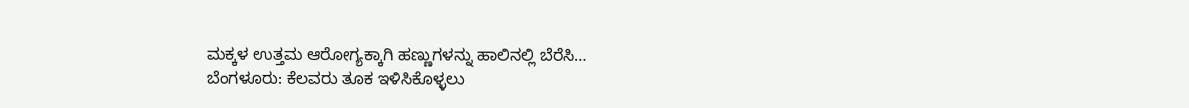ಮಕ್ಕಳ ಉತ್ತಮ ಆರೋಗ್ಯಕ್ಕಾಗಿ ಹಣ್ಣುಗಳನ್ನು ಹಾಲಿನಲ್ಲಿ ಬೆರೆಸಿ…
ಬೆಂಗಳೂರು: ಕೆಲವರು ತೂಕ ಇಳಿಸಿಕೊಳ್ಳಲು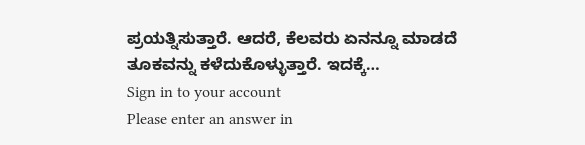ಪ್ರಯತ್ನಿಸುತ್ತಾರೆ. ಆದರೆ, ಕೆಲವರು ಏನನ್ನೂ ಮಾಡದೆ ತೂಕವನ್ನು ಕಳೆದುಕೊಳ್ಳುತ್ತಾರೆ. ಇದಕ್ಕೆ…
Sign in to your account
Please enter an answer in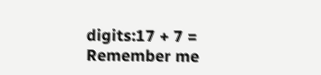digits:17 + 7 =
Remember me